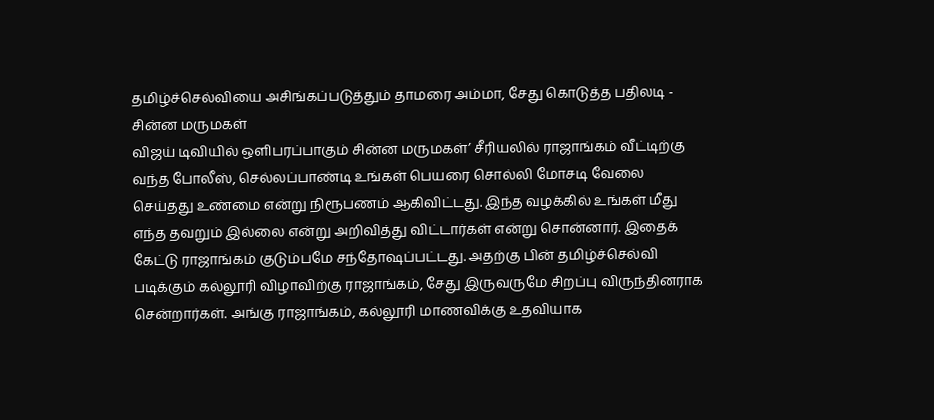தமிழ்ச்செல்வியை அசிங்கப்படுத்தும் தாமரை அம்மா, சேது கொடுத்த பதிலடி - சின்ன மருமகள்
விஜய் டிவியில் ஒளிபரப்பாகும் சின்ன மருமகள்’ சீரியலில் ராஜாங்கம் வீட்டிற்கு வந்த போலீஸ், செல்லப்பாண்டி உங்கள் பெயரை சொல்லி மோசடி வேலை செய்தது உண்மை என்று நிரூபணம் ஆகிவிட்டது. இந்த வழக்கில் உங்கள் மீது எந்த தவறும் இல்லை என்று அறிவித்து விட்டார்கள் என்று சொன்னார். இதைக் கேட்டு ராஜாங்கம் குடும்பமே சந்தோஷப்பட்டது. அதற்கு பின் தமிழ்ச்செல்வி படிக்கும் கல்லூரி விழாவிற்கு ராஜாங்கம், சேது இருவருமே சிறப்பு விருந்தினராக சென்றார்கள். அங்கு ராஜாங்கம், கல்லூரி மாணவிக்கு உதவியாக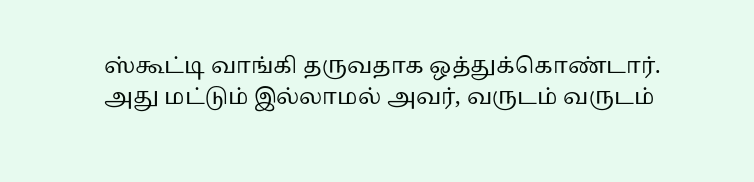ஸ்கூட்டி வாங்கி தருவதாக ஒத்துக்கொண்டார்.
அது மட்டும் இல்லாமல் அவர், வருடம் வருடம்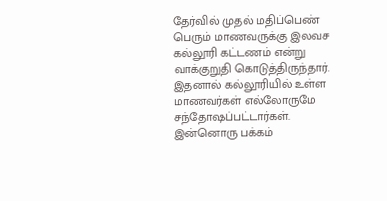தேர்வில் முதல் மதிப்பெண் பெரும் மாணவருக்கு இலவச கல்லூரி கட்டணம் என்று வாக்குறுதி கொடுத்திருந்தார். இதனால் கல்லூரியில் உள்ள மாணவர்கள் எல்லோருமே சந்தோஷப்பட்டார்கள். இன்னொரு பக்கம்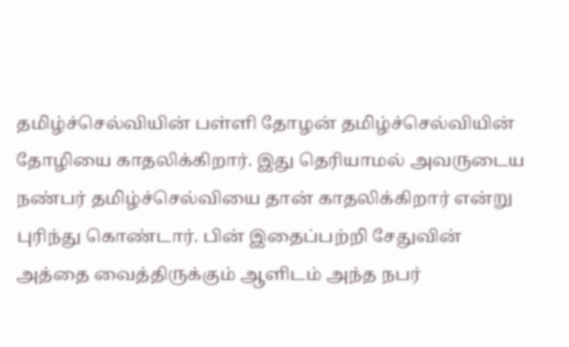தமிழ்ச்செல்வியின் பள்ளி தோழன் தமிழ்ச்செல்வியின் தோழியை காதலிக்கிறார். இது தெரியாமல் அவருடைய நண்பர் தமிழ்ச்செல்வியை தான் காதலிக்கிறார் என்று புரிந்து கொண்டார். பின் இதைப்பற்றி சேதுவின் அத்தை வைத்திருக்கும் ஆளிடம் அந்த நபர்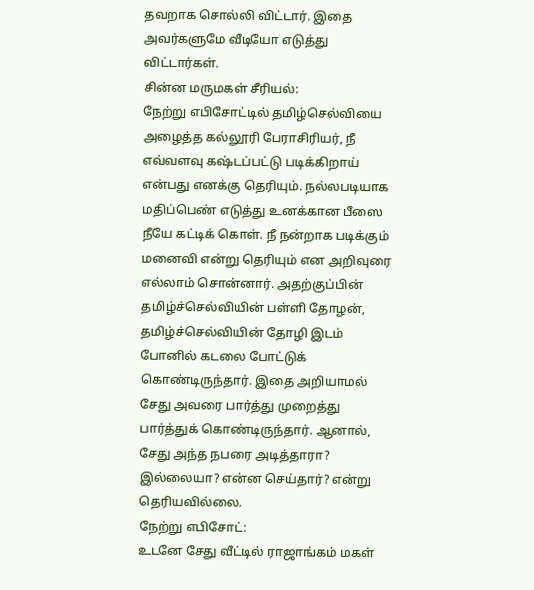தவறாக சொல்லி விட்டார். இதை அவர்களுமே வீடியோ எடுத்து விட்டார்கள்.
சின்ன மருமகள் சீரியல்:
நேற்று எபிசோட்டில் தமிழ்செல்வியை அழைத்த கல்லூரி பேராசிரியர், நீ எவ்வளவு கஷ்டப்பட்டு படிக்கிறாய் என்பது எனக்கு தெரியும். நல்லபடியாக மதிப்பெண் எடுத்து உனக்கான பீஸை நீயே கட்டிக் கொள். நீ நன்றாக படிக்கும் மனைவி என்று தெரியும் என அறிவுரை எல்லாம் சொன்னார். அதற்குப்பின் தமிழ்ச்செல்வியின் பள்ளி தோழன், தமிழ்ச்செல்வியின் தோழி இடம் போனில் கடலை போட்டுக் கொண்டிருந்தார். இதை அறியாமல் சேது அவரை பார்த்து முறைத்து பார்த்துக் கொண்டிருந்தார். ஆனால், சேது அந்த நபரை அடித்தாரா? இல்லையா? என்ன செய்தார்? என்று தெரியவில்லை.
நேற்று எபிசோட்:
உடனே சேது வீட்டில் ராஜாங்கம் மகள்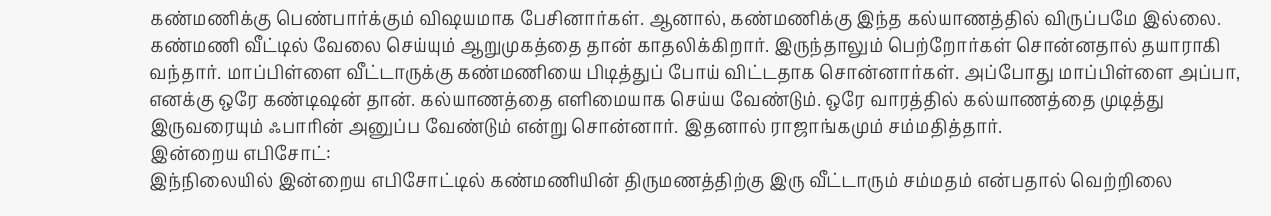கண்மணிக்கு பெண்பார்க்கும் விஷயமாக பேசினார்கள். ஆனால், கண்மணிக்கு இந்த கல்யாணத்தில் விருப்பமே இல்லை. கண்மணி வீட்டில் வேலை செய்யும் ஆறுமுகத்தை தான் காதலிக்கிறார். இருந்தாலும் பெற்றோர்கள் சொன்னதால் தயாராகி வந்தார். மாப்பிள்ளை வீட்டாருக்கு கண்மணியை பிடித்துப் போய் விட்டதாக சொன்னார்கள். அப்போது மாப்பிள்ளை அப்பா, எனக்கு ஒரே கண்டிஷன் தான். கல்யாணத்தை எளிமையாக செய்ய வேண்டும். ஒரே வாரத்தில் கல்யாணத்தை முடித்து இருவரையும் ஃபாரின் அனுப்ப வேண்டும் என்று சொன்னார். இதனால் ராஜாங்கமும் சம்மதித்தார்.
இன்றைய எபிசோட்:
இந்நிலையில் இன்றைய எபிசோட்டில் கண்மணியின் திருமணத்திற்கு இரு வீட்டாரும் சம்மதம் என்பதால் வெற்றிலை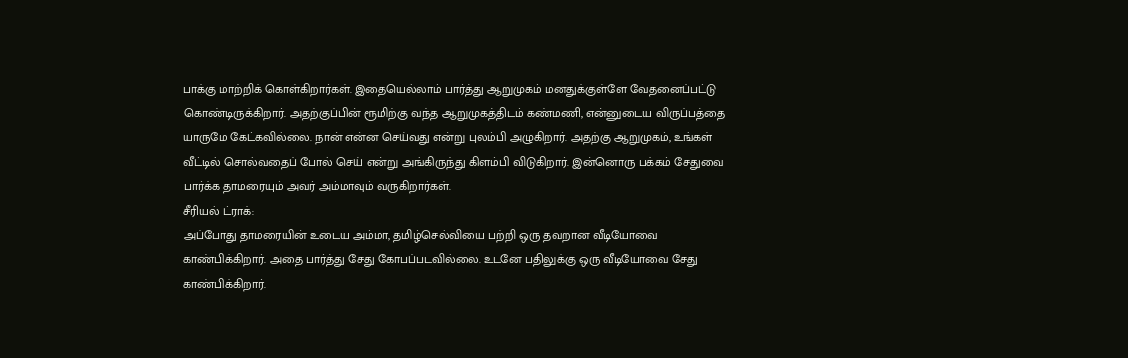பாக்கு மாற்றிக் கொள்கிறார்கள். இதையெல்லாம் பார்த்து ஆறுமுகம் மனதுக்குள்ளே வேதனைப்பட்டு கொண்டிருக்கிறார். அதற்குப்பின் ரூமிற்கு வந்த ஆறுமுகத்திடம் கண்மணி, என்னுடைய விருப்பத்தை யாருமே கேட்கவில்லை. நான் என்ன செய்வது என்று புலம்பி அழுகிறார். அதற்கு ஆறுமுகம், உங்கள் வீட்டில் சொல்வதைப் போல் செய் என்று அங்கிருந்து கிளம்பி விடுகிறார். இன்னொரு பக்கம் சேதுவை பார்க்க தாமரையும் அவர் அம்மாவும் வருகிறார்கள்.
சீரியல் ட்ராக்:
அப்போது தாமரையின் உடைய அம்மா, தமிழ்செல்வியை பற்றி ஒரு தவறான வீடியோவை காண்பிக்கிறார். அதை பார்த்து சேது கோபப்படவில்லை. உடனே பதிலுக்கு ஒரு வீடியோவை சேது காண்பிக்கிறார்.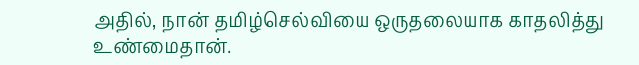அதில், நான் தமிழ்செல்வியை ஒருதலையாக காதலித்து உண்மைதான்.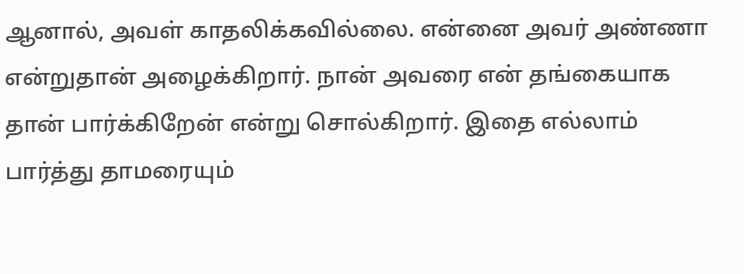ஆனால், அவள் காதலிக்கவில்லை. என்னை அவர் அண்ணா என்றுதான் அழைக்கிறார். நான் அவரை என் தங்கையாக தான் பார்க்கிறேன் என்று சொல்கிறார். இதை எல்லாம் பார்த்து தாமரையும்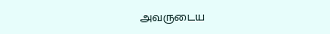அவருடைய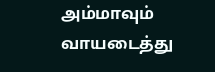அம்மாவும் வாயடைத்து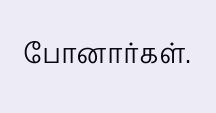போனார்கள்.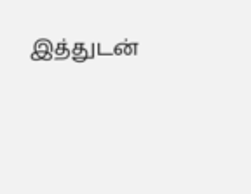இத்துடன்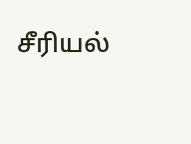சீரியல்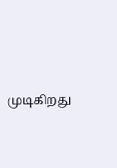முடிகிறது